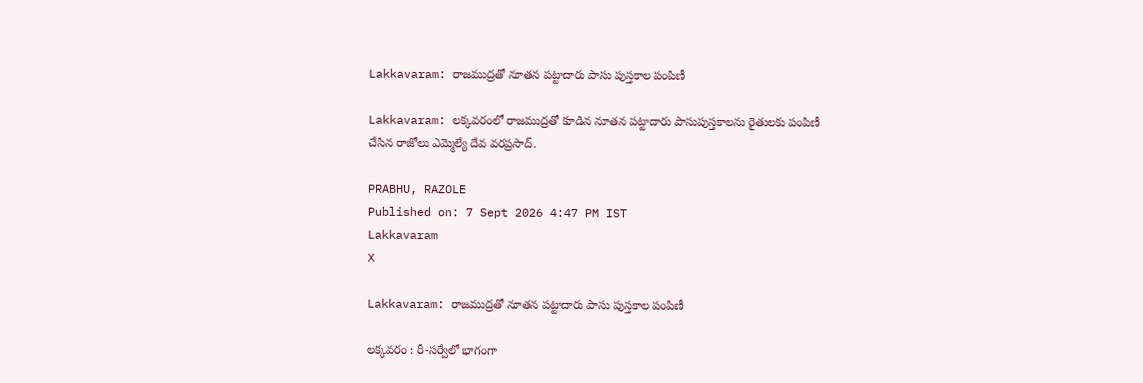Lakkavaram: రాజముద్రతో నూతన పట్టాదారు పాసు పుస్తకాల పంపిణీ

Lakkavaram: లక్కవరంలో రాజముద్రతో కూడిన నూతన పట్టాదారు పాసుపుస్తకాలను రైతులకు పంపిణీ చేసిన రాజోలు ఎమ్మెల్యే దేవ వరప్రసాద్.

PRABHU, RAZOLE
Published on: 7 Sept 2026 4:47 PM IST
Lakkavaram
X

Lakkavaram: రాజముద్రతో నూతన పట్టాదారు పాసు పుస్తకాల పంపిణీ

లక్కవరం : రీ-సర్వేలో భాగంగా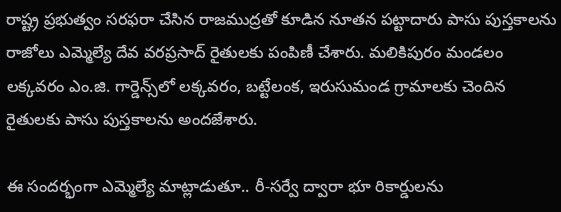రాష్ట్ర ప్రభుత్వం సరఫరా చేసిన రాజముద్రతో కూడిన నూతన పట్టాదారు పాసు పుస్తకాలను రాజోలు ఎమ్మెల్యే దేవ వరప్రసాద్ రైతులకు పంపిణీ చేశారు. మలికిపురం మండలం లక్కవరం ఎం.జి. గార్డెన్స్‌లో లక్కవరం, బట్టేలంక, ఇరుసుమండ గ్రామాలకు చెందిన రైతులకు పాసు పుస్తకాలను అందజేశారు.

ఈ సందర్భంగా ఎమ్మెల్యే మాట్లాడుతూ.. రీ-సర్వే ద్వారా భూ రికార్డులను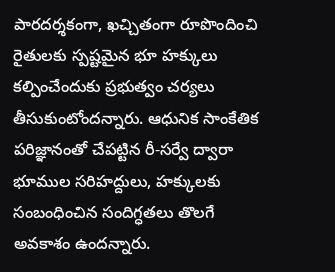పారదర్శకంగా, ఖచ్చితంగా రూపొందించి రైతులకు స్పష్టమైన భూ హక్కులు కల్పించేందుకు ప్రభుత్వం చర్యలు తీసుకుంటోందన్నారు. ఆధునిక సాంకేతిక పరిజ్ఞానంతో చేపట్టిన రీ-సర్వే ద్వారా భూముల సరిహద్దులు, హక్కులకు సంబంధించిన సందిగ్ధతలు తొలగే అవకాశం ఉందన్నారు.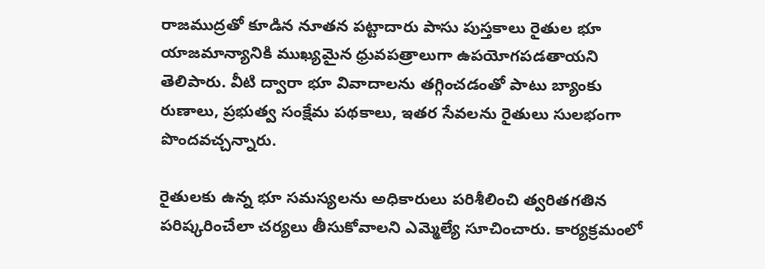రాజముద్రతో కూడిన నూతన పట్టాదారు పాసు పుస్తకాలు రైతుల భూ యాజమాన్యానికి ముఖ్యమైన ధ్రువపత్రాలుగా ఉపయోగపడతాయని తెలిపారు. వీటి ద్వారా భూ వివాదాలను తగ్గించడంతో పాటు బ్యాంకు రుణాలు, ప్రభుత్వ సంక్షేమ పథకాలు, ఇతర సేవలను రైతులు సులభంగా పొందవచ్చన్నారు.

రైతులకు ఉన్న భూ సమస్యలను అధికారులు పరిశీలించి త్వరితగతిన పరిష్కరించేలా చర్యలు తీసుకోవాలని ఎమ్మెల్యే సూచించారు. కార్యక్రమంలో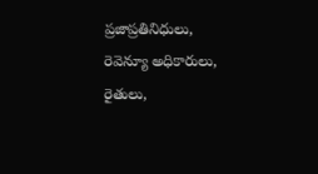ప్రజాప్రతినిధులు, రెవెన్యూ అధికారులు, రైతులు,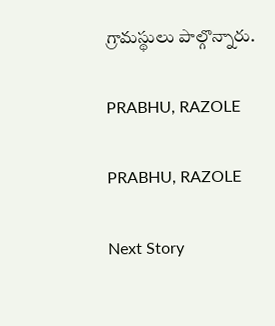గ్రామస్థులు పాల్గొన్నారు.

PRABHU, RAZOLE

PRABHU, RAZOLE

Next Story